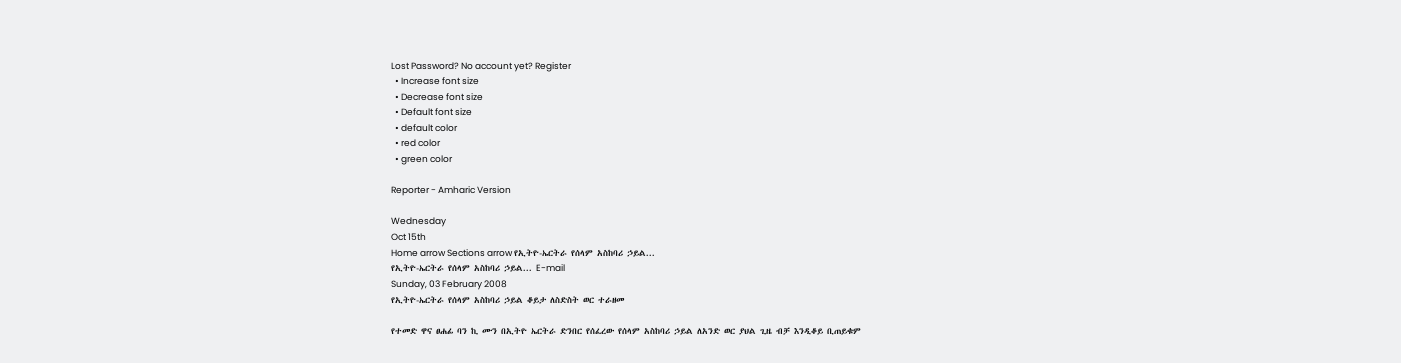Lost Password? No account yet? Register
  • Increase font size
  • Decrease font size
  • Default font size
  • default color
  • red color
  • green color

Reporter - Amharic Version

Wednesday
Oct 15th
Home arrow Sections arrow የኢትዮ-ኤርትራ የሰላም አስከባሪ ኃይል...
የኢትዮ-ኤርትራ የሰላም አስከባሪ ኃይል... E-mail
Sunday, 03 February 2008
የኢትዮ-ኤርትራ የሰላም አስከባሪ ኃይል ቆይታ ለስድስት ወር ተራዘመ

የተመድ ዋና ፀሐፊ ባን ኪ ሙን በኢትዮ ኤርትራ ድንበር የሰፈረው የሰላም አስከባሪ ኃይል ለአንድ ወር ያህል ጊዜ ብቻ እንዲቆይ ቢጠይቁም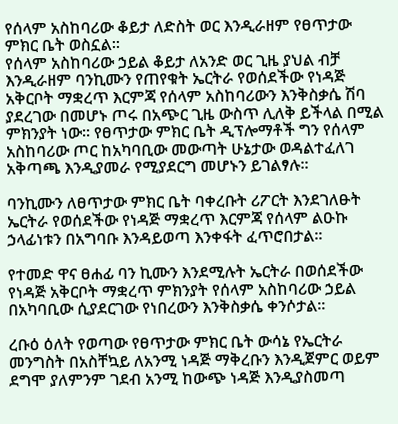የሰላም አስከባሪው ቆይታ ለድስት ወር እንዲራዘም የፀጥታው ምክር ቤት ወስኗል፡፡
የሰላም አስከባሪው ኃይል ቆይታ ለአንድ ወር ጊዜ ያህል ብቻ እንዲራዘም ባንኪሙን የጠየቁት ኤርትራ የወሰደችው የነዳጅ አቅርቦት ማቋረጥ እርምጃ የሰላም አስከባሪውን እንቅስቃሴ ሽባ ያደረገው በመሆኑ ጦሩ በአጭር ጊዜ ውስጥ ሊለቅ ይችላል በሚል ምክንያት ነው፡፡ የፀጥታው ምክር ቤት ዲፕሎማቶች ግን የሰላም አስከባሪው ጦር ከአካባቢው መውጣት ሁኔታው ወዳልተፈለገ አቅጣጫ እንዲያመራ የሚያደርግ መሆኑን ይገልፃሉ፡፡

ባንኪሙን ለፀጥታው ምክር ቤት ባቀረቡት ሪፖርት እንደገለፁት ኤርትራ የወሰደችው የነዳጅ ማቋረጥ እርምጃ የሰላም ልዑኩ ኃላፊነቱን በአግባቡ እንዳይወጣ እንቀፋት ፈጥሮበታል፡፡

የተመድ ዋና ፀሐፊ ባን ኪሙን እንደሚሉት ኤርትራ በወሰደችው የነዳጅ አቅርቦት ማቋረጥ ምክንያት የሰላም አስከባሪው ኃይል በአካባቢው ሲያደርገው የነበረውን እንቅስቃሴ ቀንሶታል፡፡

ረቡዕ ዕለት የወጣው የፀጥታው ምክር ቤት ውሳኔ የኤርትራ መንግስት በአስቸኳይ ለአንሚ ነዳጅ ማቅረቡን እንዲጀምር ወይም ደግሞ ያለምንም ገደብ አንሚ ከውጭ ነዳጅ እንዲያስመጣ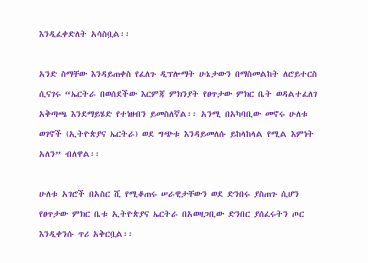እንዲፈቀድለት አሳስቧል፡፡

አንድ ስማቸው እንዳይጠቀስ የፈለጉ ዲፕሎማት ሁኔታውን በማስመልከት ለሮይተርስ ሲናገሩ “ኤርትራ በወሰደችው እርምጃ ምክንያት የፀጥታው ምክር ቤት ወዳልተፈለገ አቅጣጫ እንደማይሄድ የተነዘብን ይመስለኛል፡፡ አንሚ በአካባቢው መኖሩ ሁለቱ ወገኖች (ኢትዮጵያና ኤርትራ) ወደ ግጭቱ እንዳይመለሱ ይከላከላል የሚል እምነት አለን” ብለዋል፡፡

ሁለቱ አገሮች በአስር ሺ የሚቆጠሩ ሠራዊታቸውን ወደ ድንበሩ ያስጠጉ ሲሆን የፀጥታው ምክር ቤቱ ኢትዮጵያና ኤርትራ በአወዛጋቢው ድንበር ያሰፈሩትን ጦር እንዲቀንሱ ጥሪ አቅርቧል፡፡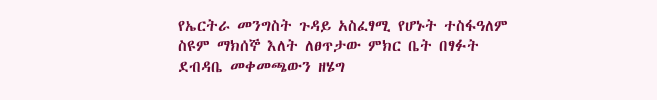የኤርትራ መንግስት ጉዳይ አስፈፃሚ የሆኑት ተስፋዓለም ስዩም ማክሰኞ እለት ለፀጥታው ምክር ቤት በፃፉት ደብዳቤ መቀመጫውን ዘሄግ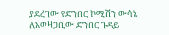ያደረገው የድንበር ኮሚሽን ውሳኔ ለአወዛጋቢው ድንበር ጉዳይ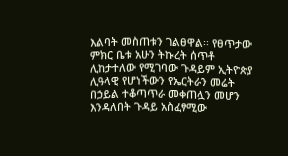እልባት መስጠቱን ገልፀዋል፡፡ የፀጥታው ምክር ቤቱ አሁን ትኩረት ሰጥቶ ሊከታተለው የሚገባው ጉዳይም ኢትዮጵያ ሊዓላዊ የሆነችውን የኤርትራን መሬት በኃይል ተቆጣጥራ መቀጠሏን መሆን እንዳለበት ጉዳይ አስፈፃሚው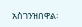አስገንዝበዋል፡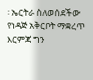፡ ኤርትራ ስለወሰደችው የነዳጅ አቅርቦት ማቋረጥ እርምጃ ግን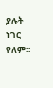ያሉት ነገር የለም፡፡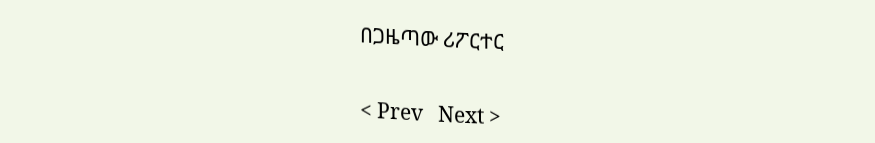በጋዜጣው ሪፖርተር

< Prev   Next >